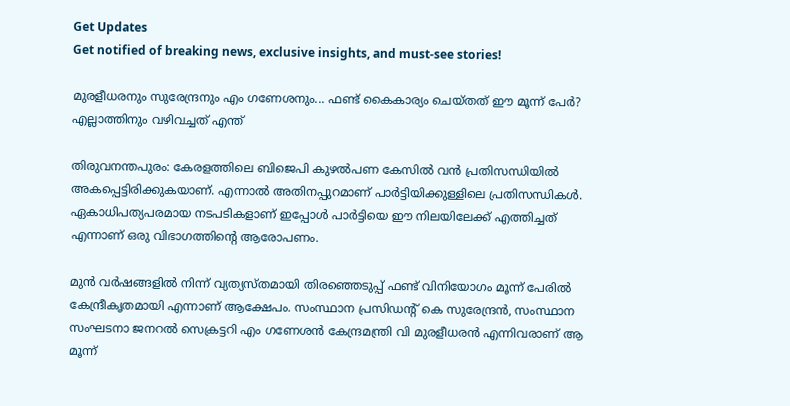Get Updates
Get notified of breaking news, exclusive insights, and must-see stories!

മുരളീധരനും സുരേന്ദ്രനും എം ഗണേശനും... ഫണ്ട് കൈകാര്യം ചെയ്തത് ഈ മൂന്ന് പേര്‍? എല്ലാത്തിനും വഴിവച്ചത് എന്ത്

തിരുവനന്തപുരം: കേരളത്തിലെ ബിജെപി കുഴല്‍പണ കേസില്‍ വന്‍ പ്രതിസന്ധിയില്‍ അകപ്പെട്ടിരിക്കുകയാണ്. എന്നാല്‍ അതിനപ്പുറമാണ് പാര്‍ട്ടിയിക്കുള്ളിലെ പ്രതിസന്ധികള്‍. ഏകാധിപത്യപരമായ നടപടികളാണ് ഇപ്പോള്‍ പാര്‍ട്ടിയെ ഈ നിലയിലേക്ക് എത്തിച്ചത് എന്നാണ് ഒരു വിഭാഗത്തിന്റെ ആരോപണം.

മുന്‍ വര്‍ഷങ്ങളില്‍ നിന്ന് വ്യത്യസ്തമായി തിരഞ്ഞെടുപ്പ് ഫണ്ട് വിനിയോഗം മൂന്ന് പേരില്‍ കേന്ദ്രീകൃതമായി എന്നാണ് ആക്ഷേപം. സംസ്ഥാന പ്രസിഡന്റ് കെ സുരേന്ദ്രന്‍, സംസ്ഥാന സംഘടനാ ജനറല്‍ സെക്രട്ടറി എം ഗണേശന്‍ കേന്ദ്രമന്ത്രി വി മുരളീധരന്‍ എന്നിവരാണ് ആ മൂന്ന്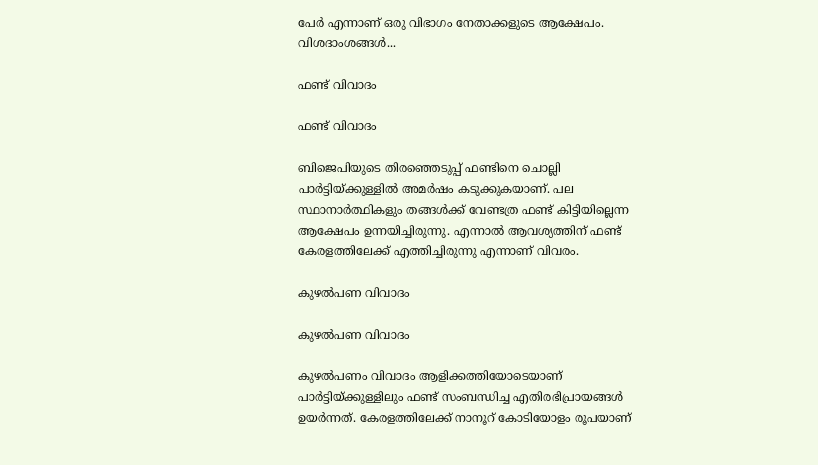പേര്‍ എന്നാണ് ഒരു വിഭാഗം നേതാക്കളുടെ ആക്ഷേപം. വിശദാംശങ്ങള്‍...

ഫണ്ട് വിവാദം

ഫണ്ട് വിവാദം

ബിജെപിയുടെ തിരഞ്ഞെടുപ്പ് ഫണ്ടിനെ ചൊല്ലി പാര്‍ട്ടിയ്ക്കുള്ളില്‍ അമര്‍ഷം കടുക്കുകയാണ്. പല സ്ഥാനാര്‍ത്ഥികളും തങ്ങള്‍ക്ക് വേണ്ടത്ര ഫണ്ട് കിട്ടിയില്ലെന്ന ആക്ഷേപം ഉന്നയിച്ചിരുന്നു. എന്നാല്‍ ആവശ്യത്തിന് ഫണ്ട് കേരളത്തിലേക്ക് എത്തിച്ചിരുന്നു എന്നാണ് വിവരം.

കുഴല്‍പണ വിവാദം

കുഴല്‍പണ വിവാദം

കുഴല്‍പണം വിവാദം ആളിക്കത്തിയോടെയാണ് പാര്‍ട്ടിയ്ക്കുള്ളിലും ഫണ്ട് സംബന്ധിച്ച എതിരഭിപ്രായങ്ങള്‍ ഉയര്‍ന്നത്. കേരളത്തിലേക്ക് നാനൂറ് കോടിയോളം രൂപയാണ്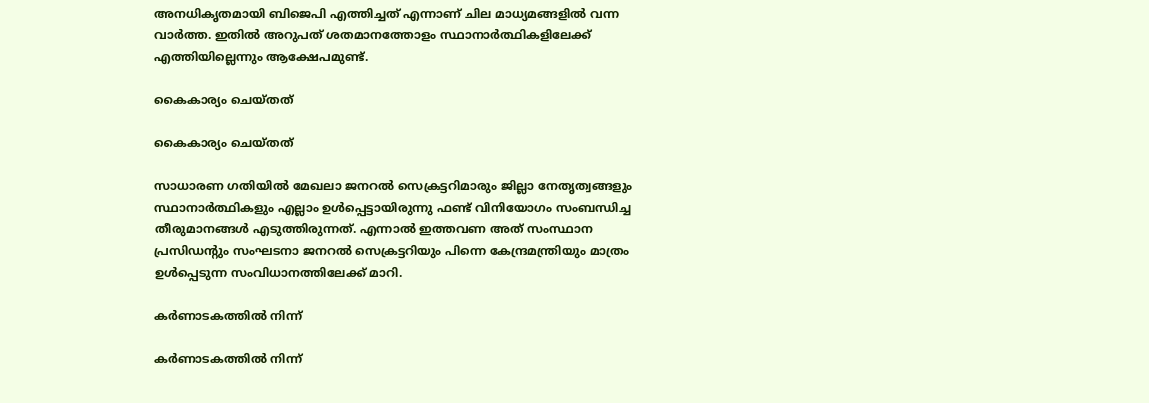അനധികൃതമായി ബിജെപി എത്തിച്ചത് എന്നാണ് ചില മാധ്യമങ്ങളില്‍ വന്ന വാര്‍ത്ത. ഇതില്‍ അറുപത് ശതമാനത്തോളം സ്ഥാനാര്‍ത്ഥികളിലേക്ക് എത്തിയില്ലെന്നും ആക്ഷേപമുണ്ട്.

കൈകാര്യം ചെയ്തത്

കൈകാര്യം ചെയ്തത്

സാധാരണ ഗതിയില്‍ മേഖലാ ജനറല്‍ സെക്രട്ടറിമാരും ജില്ലാ നേതൃത്വങ്ങളും സ്ഥാനാര്‍ത്ഥികളും എല്ലാം ഉള്‍പ്പെട്ടായിരുന്നു ഫണ്ട് വിനിയോഗം സംബന്ധിച്ച തീരുമാനങ്ങള്‍ എടുത്തിരുന്നത്. എന്നാല്‍ ഇത്തവണ അത് സംസ്ഥാന പ്രസിഡന്റും സംഘടനാ ജനറല്‍ സെക്രട്ടറിയും പിന്നെ കേന്ദ്രമന്ത്രിയും മാത്രം ഉള്‍പ്പെടുന്ന സംവിധാനത്തിലേക്ക് മാറി.

കര്‍ണാടകത്തില്‍ നിന്ന്

കര്‍ണാടകത്തില്‍ നിന്ന്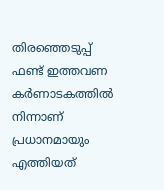തിരഞ്ഞെടുപ്പ് ഫണ്ട് ഇത്തവണ കര്‍ണാടകത്തില്‍ നിന്നാണ് പ്രധാനമായും എത്തിയത്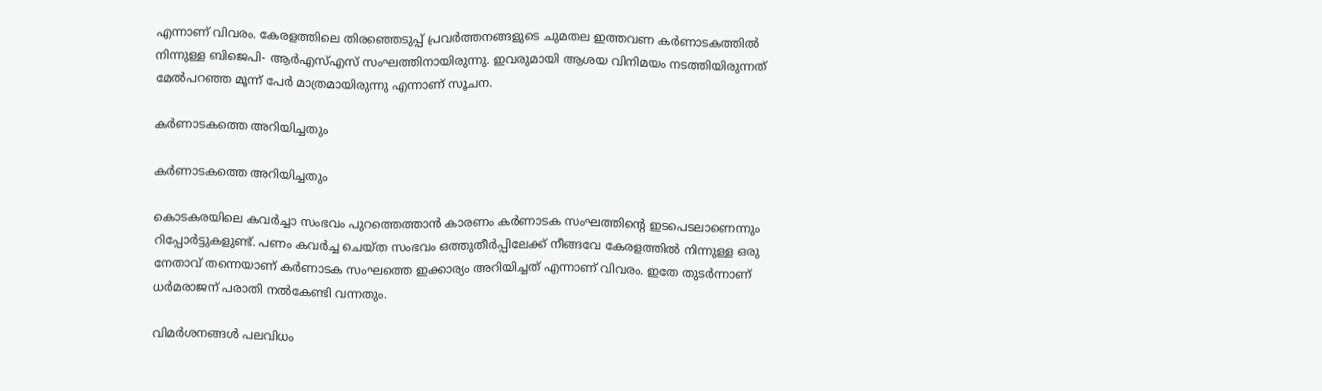എന്നാണ് വിവരം. കേരളത്തിലെ തിരഞ്ഞെടുപ്പ് പ്രവര്‍ത്തനങ്ങളുടെ ചുമതല ഇത്തവണ കര്‍ണാടകത്തില്‍ നിന്നുള്ള ബിജെപി- ആര്‍എസ്എസ് സംഘത്തിനായിരുന്നു. ഇവരുമായി ആശയ വിനിമയം നടത്തിയിരുന്നത് മേല്‍പറഞ്ഞ മൂന്ന് പേര്‍ മാത്രമായിരുന്നു എന്നാണ് സൂചന.

കര്‍ണാടകത്തെ അറിയിച്ചതും

കര്‍ണാടകത്തെ അറിയിച്ചതും

കൊടകരയിലെ കവര്‍ച്ചാ സംഭവം പുറത്തെത്താന്‍ കാരണം കര്‍ണാടക സംഘത്തിന്റെ ഇടപെടലാണെന്നും റിപ്പോര്‍ട്ടുകളുണ്ട്. പണം കവര്‍ച്ച ചെയ്ത സംഭവം ഒത്തുതീര്‍പ്പിലേക്ക് നീങ്ങവേ കേരളത്തില്‍ നിന്നുള്ള ഒരു നേതാവ് തന്നെയാണ് കര്‍ണാടക സംഘത്തെ ഇക്കാര്യം അറിയിച്ചത് എന്നാണ് വിവരം. ഇതേ തുടര്‍ന്നാണ് ധര്‍മരാജന് പരാതി നല്‍കേണ്ടി വന്നതും.

വിമര്‍ശനങ്ങള്‍ പലവിധം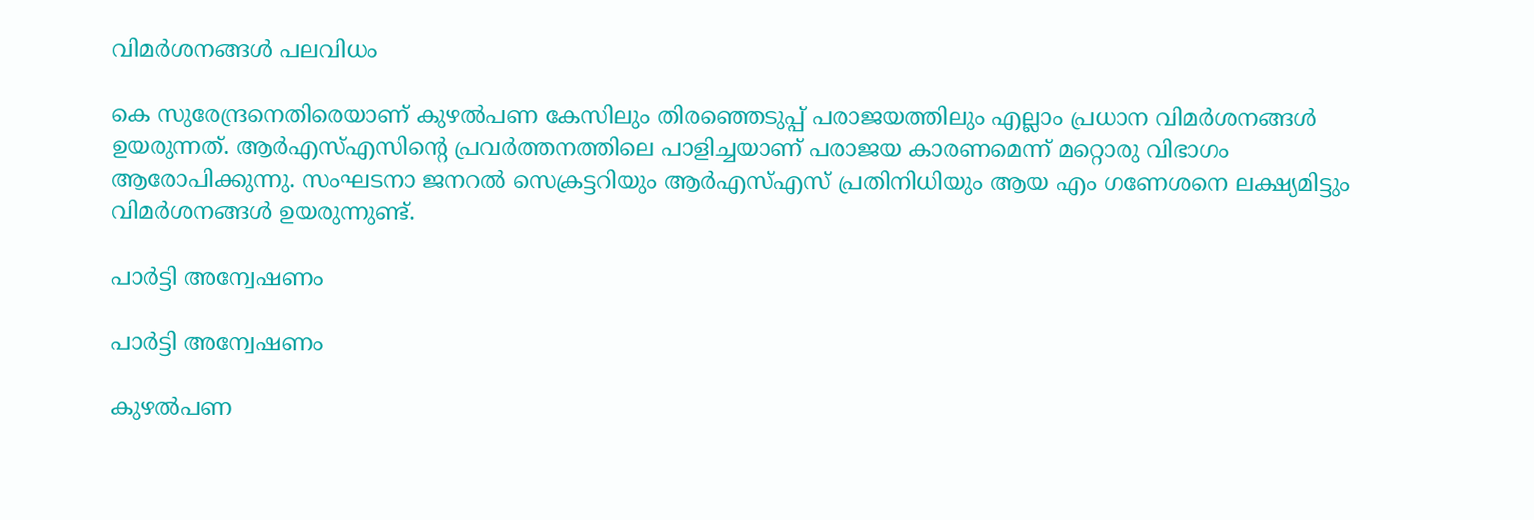വിമര്‍ശനങ്ങള്‍ പലവിധം

കെ സുരേന്ദ്രനെതിരെയാണ് കുഴല്‍പണ കേസിലും തിരഞ്ഞെടുപ്പ് പരാജയത്തിലും എല്ലാം പ്രധാന വിമര്‍ശനങ്ങള്‍ ഉയരുന്നത്. ആര്‍എസ്എസിന്റെ പ്രവര്‍ത്തനത്തിലെ പാളിച്ചയാണ് പരാജയ കാരണമെന്ന് മറ്റൊരു വിഭാഗം ആരോപിക്കുന്നു. സംഘടനാ ജനറല്‍ സെക്രട്ടറിയും ആര്‍എസ്എസ് പ്രതിനിധിയും ആയ എം ഗണേശനെ ലക്ഷ്യമിട്ടും വിമര്‍ശനങ്ങള്‍ ഉയരുന്നുണ്ട്.

പാര്‍ട്ടി അന്വേഷണം

പാര്‍ട്ടി അന്വേഷണം

കുഴല്‍പണ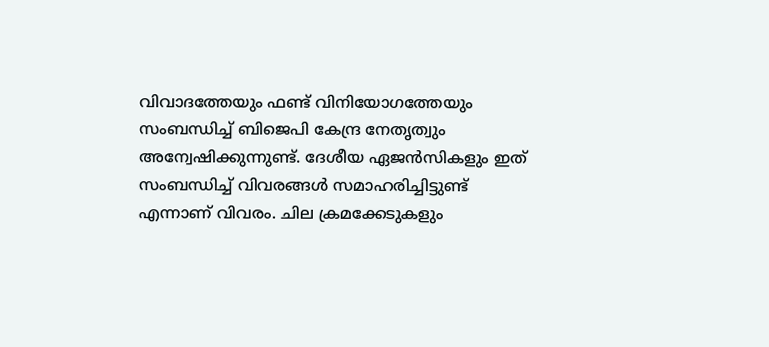വിവാദത്തേയും ഫണ്ട് വിനിയോഗത്തേയും സംബന്ധിച്ച് ബിജെപി കേന്ദ്ര നേതൃത്വും അന്വേഷിക്കുന്നുണ്ട്. ദേശീയ ഏജന്‍സികളും ഇത് സംബന്ധിച്ച് വിവരങ്ങള്‍ സമാഹരിച്ചിട്ടുണ്ട് എന്നാണ് വിവരം. ചില ക്രമക്കേടുകളും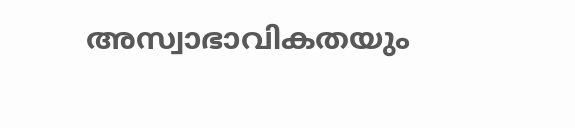അസ്വാഭാവികതയും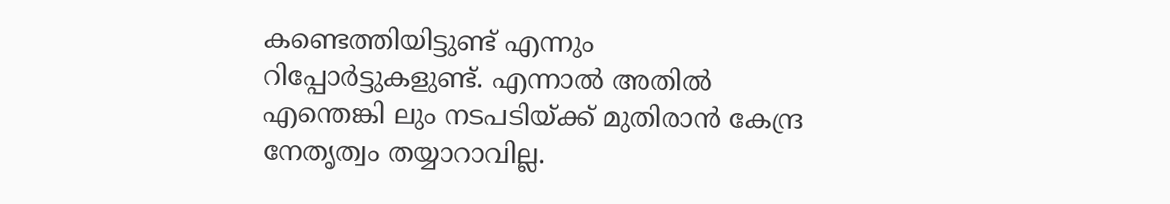കണ്ടെത്തിയിട്ടുണ്ട് എന്നും റിപ്പോര്‍ട്ടുകളുണ്ട്. എന്നാല്‍ അതില്‍ എന്തെങ്കി ലും നടപടിയ്ക്ക് മുതിരാന്‍ കേന്ദ്ര നേതൃത്വം തയ്യാറാവില്ല.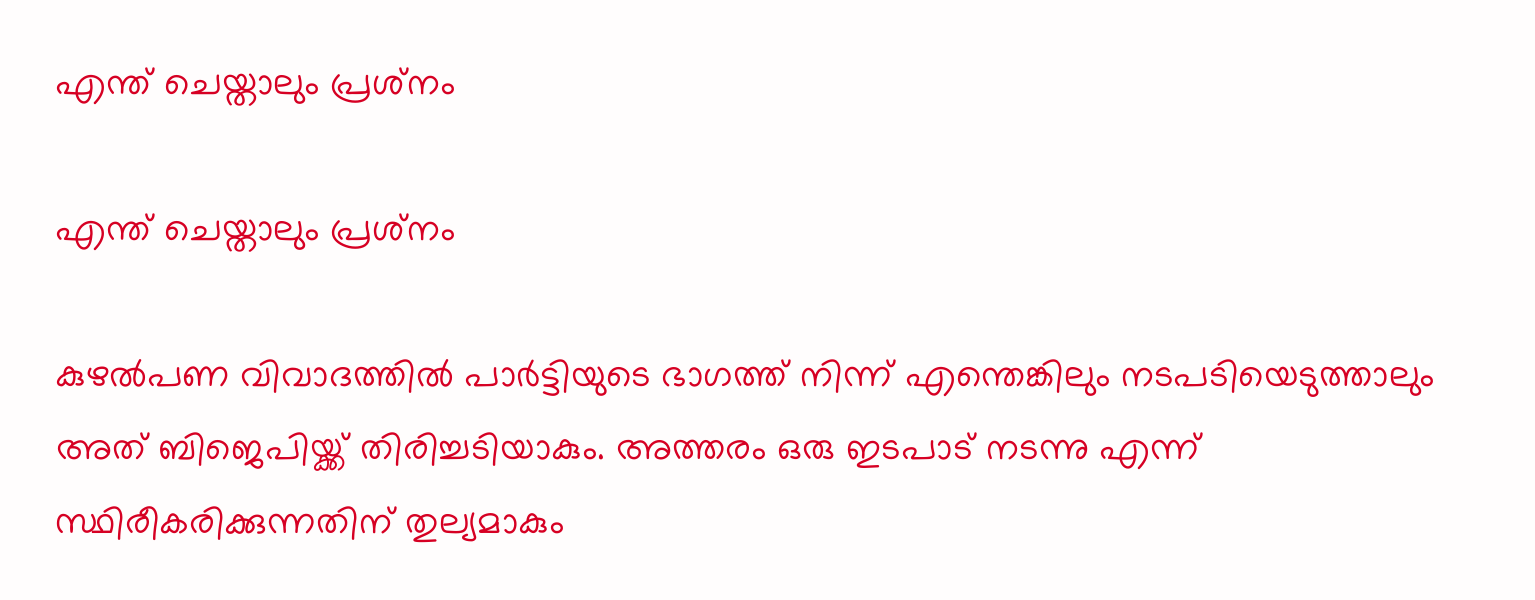എന്ത് ചെയ്താലും പ്രശ്‌നം

എന്ത് ചെയ്താലും പ്രശ്‌നം

കുഴല്‍പണ വിവാദത്തില്‍ പാര്‍ട്ടിയുടെ ഭാഗത്ത് നിന്ന് എന്തെങ്കിലും നടപടിയെടുത്താലും അത് ബിജെപിയ്ക്ക് തിരിച്ചടിയാകും. അത്തരം ഒരു ഇടപാട് നടന്നു എന്ന് സ്ഥിരീകരിക്കുന്നതിന് തുല്യമാകും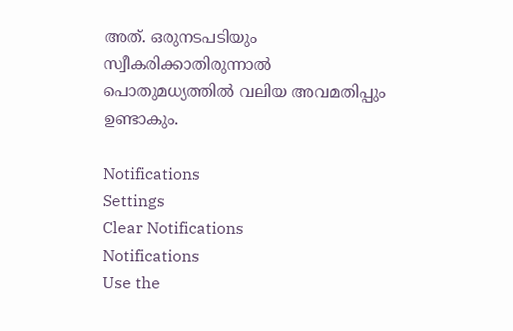അത്. ഒരുനടപടിയും സ്വീകരിക്കാതിരുന്നാല്‍ പൊതുമധ്യത്തില്‍ വലിയ അവമതിപ്പും ഉണ്ടാകും.

Notifications
Settings
Clear Notifications
Notifications
Use the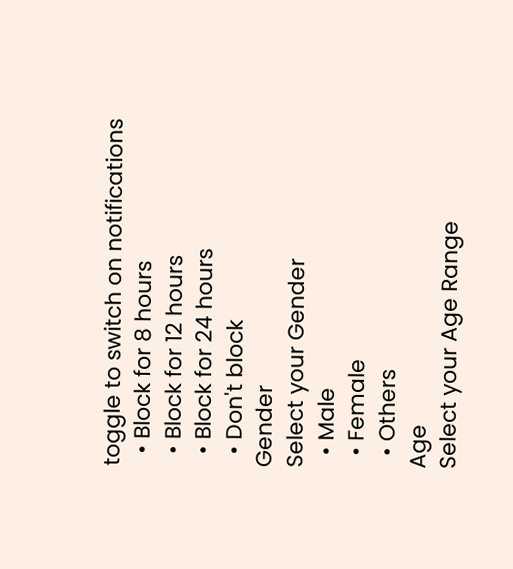toggle to switch on notifications
  • Block for 8 hours
  • Block for 12 hours
  • Block for 24 hours
  • Don't block
Gender
Select your Gender
  • Male
  • Female
  • Others
Age
Select your Age Range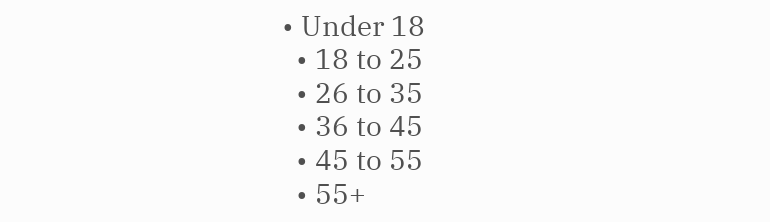• Under 18
  • 18 to 25
  • 26 to 35
  • 36 to 45
  • 45 to 55
  • 55+